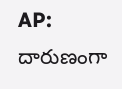AP: దారుణంగా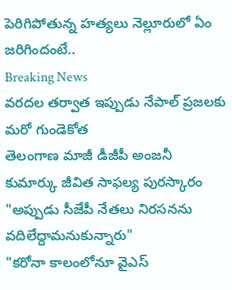పెరిగిపోతున్న హత్యలు నెల్లూరులో ఏం జరిగిందంటే..
Breaking News
వరదల తర్వాత ఇప్పుడు నేపాల్ ప్రజలకు మరో గుండెకోత
తెలంగాణ మాజీ డీజీపీ అంజనీ కుమార్కు జీవిత సాఫల్య పురస్కారం
"అప్పుడు సీజేపీ నేతలు నిరసనను వదిలేద్దామనుకున్నారు"
"కరోనా కాలంలోనూ వైఎస్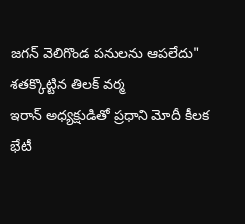జగన్ వెలిగొండ పనులను ఆపలేదు"
శతక్కొట్టిన తిలక్ వర్మ
ఇరాన్ అధ్యక్షుడితో ప్రధాని మోదీ కీలక భేటీ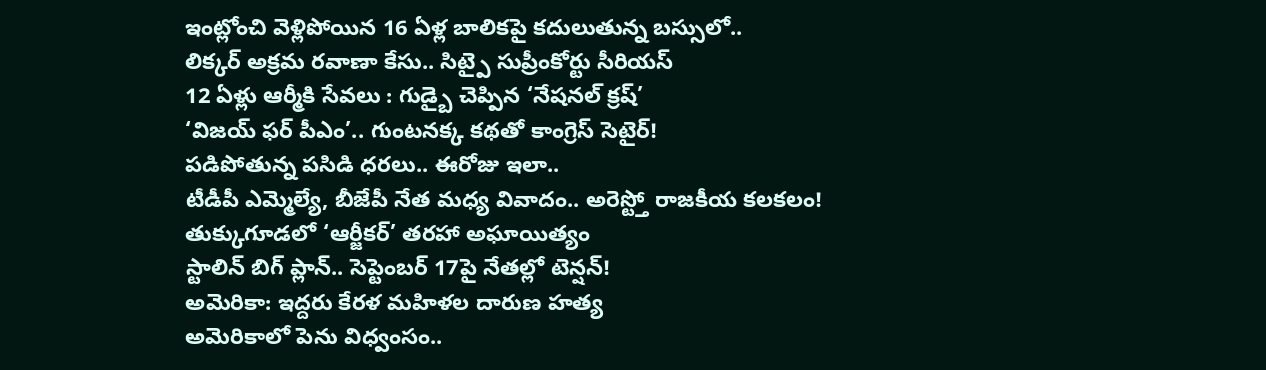ఇంట్లోంచి వెళ్లిపోయిన 16 ఏళ్ల బాలికపై కదులుతున్న బస్సులో..
లిక్కర్ అక్రమ రవాణా కేసు.. సిట్పై సుప్రీంకోర్టు సీరియస్
12 ఏళ్లు ఆర్మీకి సేవలు : గుడ్బై చెప్పిన ‘నేషనల్ క్రష్’
‘విజయ్ ఫర్ పీఎం’.. గుంటనక్క కథతో కాంగ్రెస్ సెటైర్!
పడిపోతున్న పసిడి ధరలు.. ఈరోజు ఇలా..
టీడీపీ ఎమ్మెల్యే, బీజేపీ నేత మధ్య వివాదం.. అరెస్ట్తో రాజకీయ కలకలం!
తుక్కుగూడలో ‘ఆర్జీకర్’ తరహా అఘాయిత్యం
స్టాలిన్ బిగ్ ప్లాన్.. సెప్టెంబర్ 17పై నేతల్లో టెన్షన్!
అమెరికా: ఇద్దరు కేరళ మహిళల దారుణ హత్య
అమెరికాలో పెను విధ్వంసం..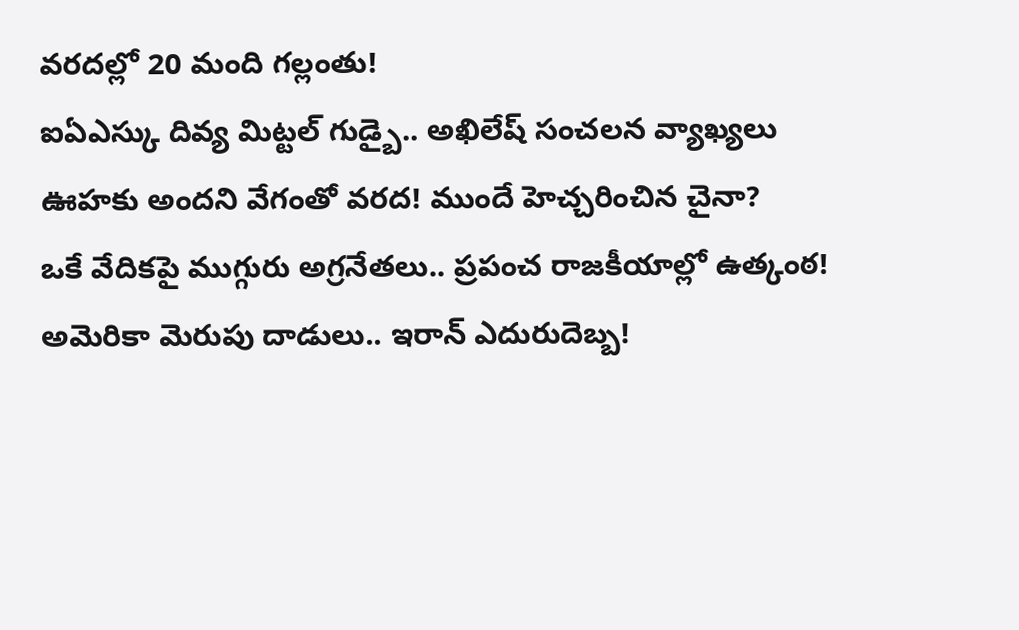వరదల్లో 20 మంది గల్లంతు!
ఐఏఎస్కు దివ్య మిట్టల్ గుడ్బై.. అఖిలేష్ సంచలన వ్యాఖ్యలు
ఊహకు అందని వేగంతో వరద! ముందే హెచ్చరించిన చైనా?
ఒకే వేదికపై ముగ్గురు అగ్రనేతలు.. ప్రపంచ రాజకీయాల్లో ఉత్కంఠ!
అమెరికా మెరుపు దాడులు.. ఇరాన్ ఎదురుదెబ్బ!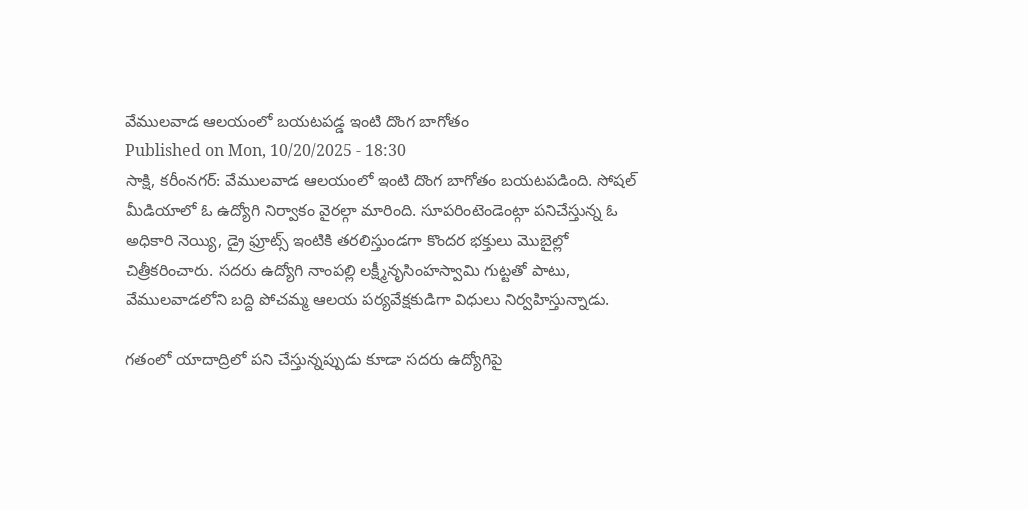వేములవాడ ఆలయంలో బయటపడ్డ ఇంటి దొంగ బాగోతం
Published on Mon, 10/20/2025 - 18:30
సాక్షి, కరీంనగర్: వేములవాడ ఆలయంలో ఇంటి దొంగ బాగోతం బయటపడింది. సోషల్ మీడియాలో ఓ ఉద్యోగి నిర్వాకం వైరల్గా మారింది. సూపరింటెండెంట్గా పనిచేస్తున్న ఓ అధికారి నెయ్యి, డ్రై ఫ్రూట్స్ ఇంటికి తరలిస్తుండగా కొందర భక్తులు మొబైల్లో చిత్రీకరించారు. సదరు ఉద్యోగి నాంపల్లి లక్ష్మీనృసింహస్వామి గుట్టతో పాటు, వేములవాడలోని బద్ది పోచమ్మ ఆలయ పర్యవేక్షకుడిగా విధులు నిర్వహిస్తున్నాడు.

గతంలో యాదాద్రిలో పని చేస్తున్నప్పుడు కూడా సదరు ఉద్యోగిపై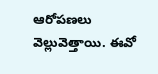ఆరోపణలు వెల్లువెత్తాయి. ఈవో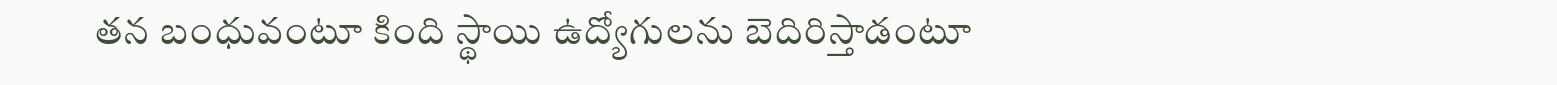తన బంధువంటూ కింది స్థాయి ఉద్యోగులను బెదిరిస్తాడంటూ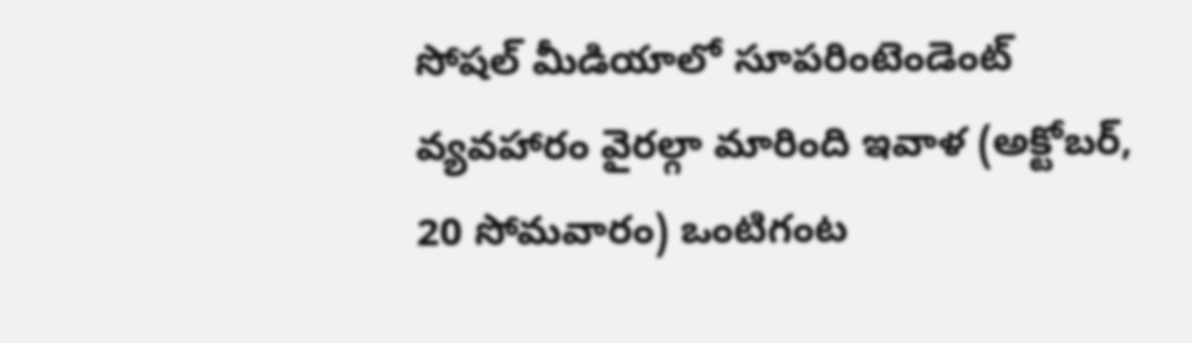సోషల్ మీడియాలో సూపరింటెండెంట్ వ్యవహారం వైరల్గా మారింది ఇవాళ (అక్టోబర్, 20 సోమవారం) ఒంటిగంట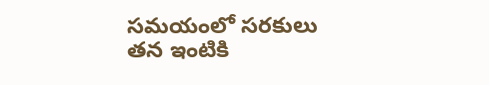సమయంలో సరకులు తన ఇంటికి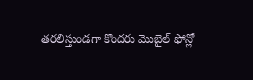తరలిస్తుండగా కొందరు మొబైల్ ఫోన్లో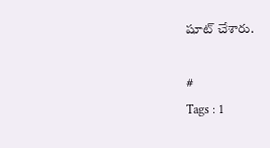షూట్ చేశారు.

#
Tags : 1